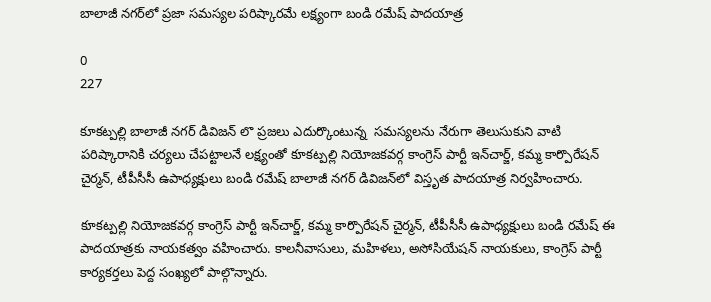బాలాజీ నగర్‌లో ప్రజా సమస్యల పరిష్కారమే లక్ష్యంగా బండి రమేష్ పాదయాత్ర

0
227

కూకట్పల్లి బాలాజీ నగర్ డివిజన్ లొ ప్రజలు ఎదుర్కొంటున్న  సమస్యలను నేరుగా తెలుసుకుని వాటి పరిష్కారానికి చర్యలు చేపట్టాలనే లక్ష్యంతో కూకట్పల్లి నియోజకవర్గ కాంగ్రెస్ పార్టీ ఇన్‌చార్జ్, కమ్మ కార్పొరేషన్ చైర్మన్, టీపీసీసీ ఉపాధ్యక్షులు బండి రమేష్ బాలాజీ నగర్ డివిజన్‌లో విస్తృత పాదయాత్ర నిర్వహించారు.

కూకట్పల్లి నియోజకవర్గ కాంగ్రెస్ పార్టీ ఇన్‌చార్జ్, కమ్మ కార్పొరేషన్ చైర్మన్, టీపీసీసీ ఉపాధ్యక్షులు బండి రమేష్ ఈ పాదయాత్రకు నాయకత్వం వహించారు. కాలనీవాసులు, మహిళలు, అసోసియేషన్ నాయకులు, కాంగ్రెస్ పార్టీ కార్యకర్తలు పెద్ద సంఖ్యలో పాల్గొన్నారు.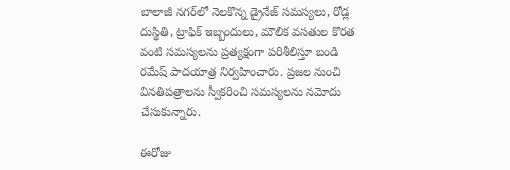బాలాజీ నగర్‌లో నెలకొన్న డ్రైనేజ్ సమస్యలు, రోడ్ల దుస్థితి, ట్రాఫిక్ ఇబ్బందులు, మౌలిక వసతుల కొరత వంటి సమస్యలను ప్రత్యక్షంగా పరిశీలిస్తూ బండి రమేష్ పాదయాత్ర నిర్వహించారు. ప్రజల నుంచి వినతిపత్రాలను స్వీకరించి సమస్యలను నమోదు చేసుకున్నారు.

ఈరోజు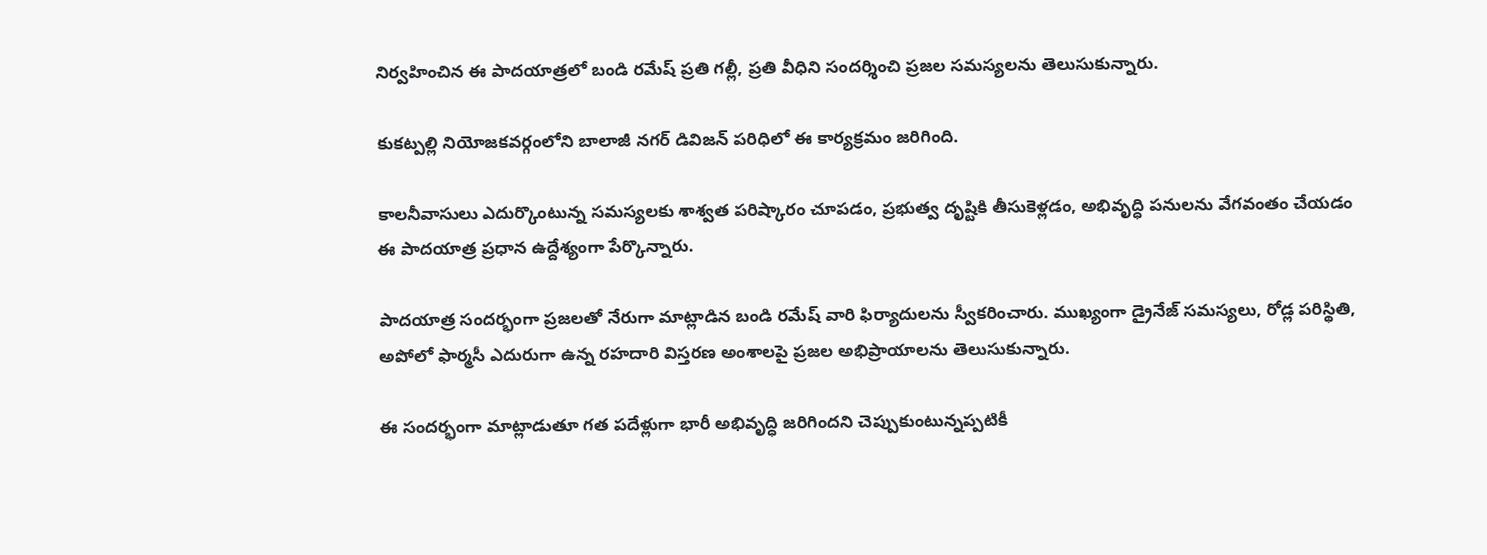నిర్వహించిన ఈ పాదయాత్రలో బండి రమేష్ ప్రతి గల్లీ, ప్రతి వీధిని సందర్శించి ప్రజల సమస్యలను తెలుసుకున్నారు.

కుకట్పల్లి నియోజకవర్గంలోని బాలాజీ నగర్ డివిజన్ పరిధిలో ఈ కార్యక్రమం జరిగింది.

కాలనీవాసులు ఎదుర్కొంటున్న సమస్యలకు శాశ్వత పరిష్కారం చూపడం, ప్రభుత్వ దృష్టికి తీసుకెళ్లడం, అభివృద్ధి పనులను వేగవంతం చేయడం ఈ పాదయాత్ర ప్రధాన ఉద్దేశ్యంగా పేర్కొన్నారు.

పాదయాత్ర సందర్భంగా ప్రజలతో నేరుగా మాట్లాడిన బండి రమేష్ వారి ఫిర్యాదులను స్వీకరించారు. ముఖ్యంగా డ్రైనేజ్ సమస్యలు, రోడ్ల పరిస్థితి, అపోలో ఫార్మసీ ఎదురుగా ఉన్న రహదారి విస్తరణ అంశాలపై ప్రజల అభిప్రాయాలను తెలుసుకున్నారు.

ఈ సందర్భంగా మాట్లాడుతూ గత పదేళ్లుగా భారీ అభివృద్ధి జరిగిందని చెప్పుకుంటున్నప్పటికీ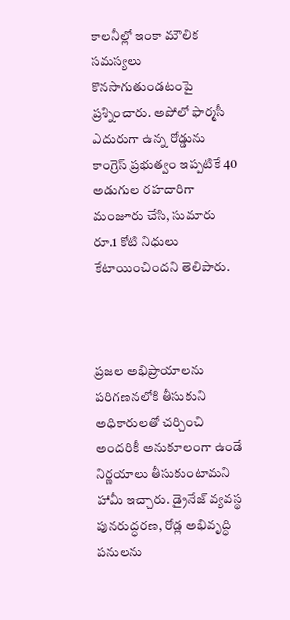కాలనీల్లో ఇంకా మౌలిక సమస్యలు కొనసాగుతుండటంపై ప్రశ్నించారు. అపోలో ఫార్మసీ ఎదురుగా ఉన్న రోడ్డును కాంగ్రెస్ ప్రభుత్వం ఇప్పటికే 40 అడుగుల రహదారిగా మంజూరు చేసి, సుమారు రూ.1 కోటి నిధులు కేటాయించిందని తెలిపారు.



ప్రజల అభిప్రాయాలను పరిగణనలోకి తీసుకుని అధికారులతో చర్చించి అందరికీ అనుకూలంగా ఉండే నిర్ణయాలు తీసుకుంటామని హామీ ఇచ్చారు. డ్రైనేజ్ వ్యవస్థ పునరుద్ధరణ, రోడ్ల అభివృద్ధి పనులను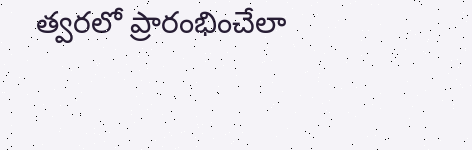త్వరలో ప్రారంభించేలా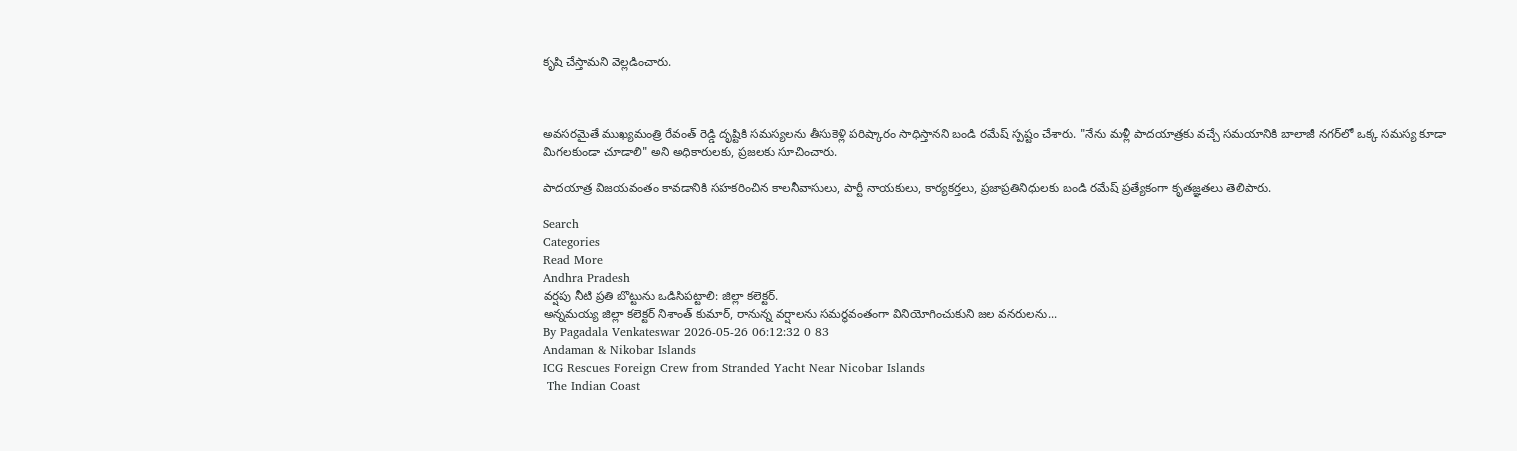కృషి చేస్తామని వెల్లడించారు.



అవసరమైతే ముఖ్యమంత్రి రేవంత్ రెడ్డి దృష్టికి సమస్యలను తీసుకెళ్లి పరిష్కారం సాధిస్తానని బండి రమేష్ స్పష్టం చేశారు. "నేను మళ్లీ పాదయాత్రకు వచ్చే సమయానికి బాలాజీ నగర్‌లో ఒక్క సమస్య కూడా మిగలకుండా చూడాలి" అని అధికారులకు, ప్రజలకు సూచించారు.

పాదయాత్ర విజయవంతం కావడానికి సహకరించిన కాలనీవాసులు, పార్టీ నాయకులు, కార్యకర్తలు, ప్రజాప్రతినిధులకు బండి రమేష్ ప్రత్యేకంగా కృతజ్ఞతలు తెలిపారు.

Search
Categories
Read More
Andhra Pradesh
వర్షపు నీటి ప్రతి బొట్టును ఒడిసిపట్టాలి: జిల్లా కలెక్టర్.
అన్నమయ్య జిల్లా కలెక్టర్ నిశాంత్ కుమార్, రానున్న వర్షాలను సమర్థవంతంగా వినియోగించుకుని జల వనరులను...
By Pagadala Venkateswar 2026-05-26 06:12:32 0 83
Andaman & Nikobar Islands
ICG Rescues Foreign Crew from Stranded Yacht Near Nicobar Islands
 The Indian Coast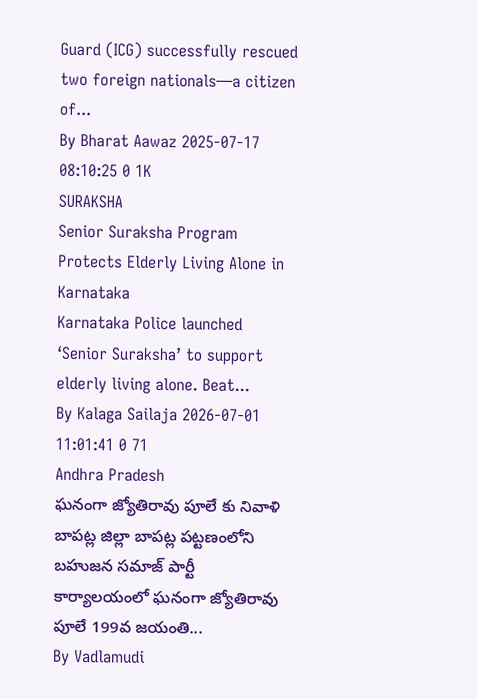Guard (ICG) successfully rescued two foreign nationals—a citizen of...
By Bharat Aawaz 2025-07-17 08:10:25 0 1K
SURAKSHA
Senior Suraksha Program Protects Elderly Living Alone in Karnataka
Karnataka Police launched ‘Senior Suraksha’ to support elderly living alone. Beat...
By Kalaga Sailaja 2026-07-01 11:01:41 0 71
Andhra Pradesh
ఘనంగా జ్యోతిరావు పూలే కు నివాళి
బాపట్ల జిల్లా బాపట్ల పట్టణంలోని బహుజన సమాజ్ పార్టీ కార్యాలయంలో ఘనంగా జ్యోతిరావు పూలే 199వ జయంతి...
By Vadlamudi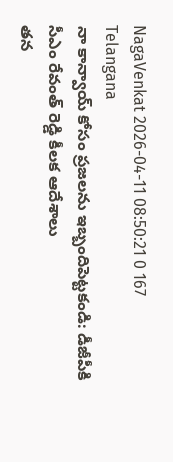NagaVenkat 2026-04-11 08:50:21 0 167
Telangana
నా కాన్వాయ్ కోసం ప్రజలను ఇబ్బందిపెట్టకండి: డీజీపీకి సీఎం రేవంత్ రెడ్డి కీలక ఆదేశాలు
తన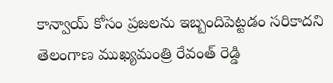కాన్వాయ్ కోసం ప్రజలను ఇబ్బందిపెట్టడం సరికాదని తెలంగాణ ముఖ్యమంత్రి రేవంత్ రెడ్డి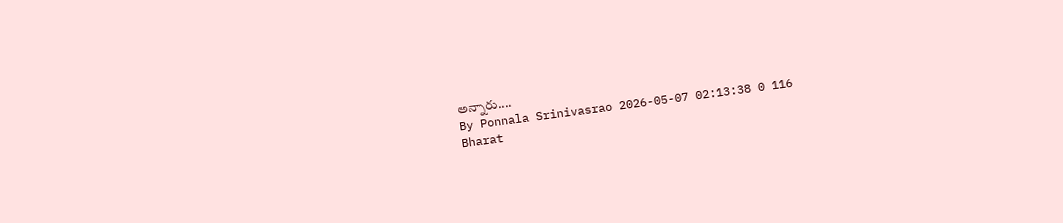అన్నారు....
By Ponnala Srinivasrao 2026-05-07 02:13:38 0 116
Bharat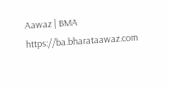Aawaz | BMA https://ba.bharataawaz.com